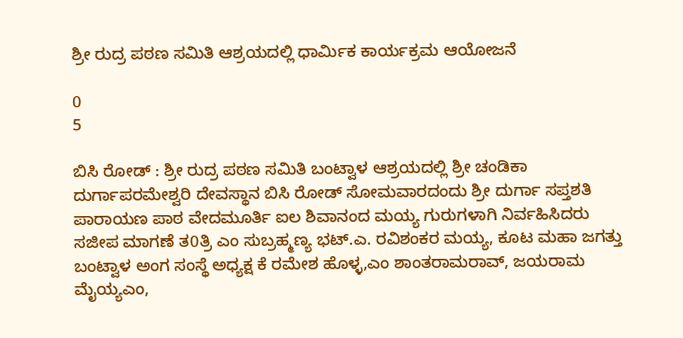ಶ್ರೀ ರುದ್ರ ಪಠಣ ಸಮಿತಿ ಆಶ್ರಯದಲ್ಲಿ ಧಾರ್ಮಿಕ ಕಾರ್ಯಕ್ರಮ ಆಯೋಜನೆ

0
5

ಬಿಸಿ ರೋಡ್ : ಶ್ರೀ ರುದ್ರ ಪಠಣ ಸಮಿತಿ ಬಂಟ್ವಾಳ ಆಶ್ರಯದಲ್ಲಿ ಶ್ರೀ ಚಂಡಿಕಾ ದುರ್ಗಾಪರಮೇಶ್ವರಿ ದೇವಸ್ಥಾನ ಬಿಸಿ ರೋಡ್ ಸೋಮವಾರದಂದು ಶ್ರೀ ದುರ್ಗಾ ಸಪ್ತಶತಿ ಪಾರಾಯಣ ಪಾಠ ವೇದಮೂರ್ತಿ ಐಲ ಶಿವಾನಂದ ಮಯ್ಯ ಗುರುಗಳಾಗಿ ನಿರ್ವಹಿಸಿದರು ಸಜೀಪ ಮಾಗಣೆ ತ0ತ್ರಿ ಎಂ ಸುಬ್ರಹ್ಮಣ್ಯ ಭಟ್.ಎ. ರವಿಶಂಕರ ಮಯ್ಯ, ಕೂಟ ಮಹಾ ಜಗತ್ತು ಬಂಟ್ವಾಳ ಅಂಗ ಸಂಸ್ಥೆ ಅಧ್ಯಕ್ಷ ಕೆ ರಮೇಶ ಹೊಳ್ಳ,ಎಂ ಶಾಂತರಾಮರಾವ್, ಜಯರಾಮ ಮೈಯ್ಯಎಂ,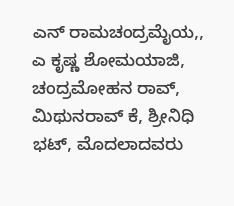ಎನ್ ರಾಮಚಂದ್ರಮೈಯ,, ಎ ಕೃಷ್ಣ ಶೋಮಯಾಜಿ, ಚಂದ್ರಮೋಹನ ರಾವ್, ಮಿಥುನರಾವ್ ಕೆ, ಶ್ರೀನಿಧಿ ಭಟ್, ಮೊದಲಾದವರು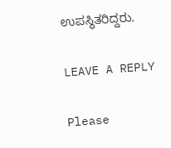ಉಪಸ್ಥಿತರಿದ್ದರು.

LEAVE A REPLY

Please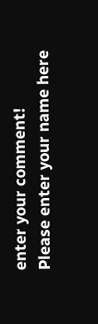enter your comment!
Please enter your name here